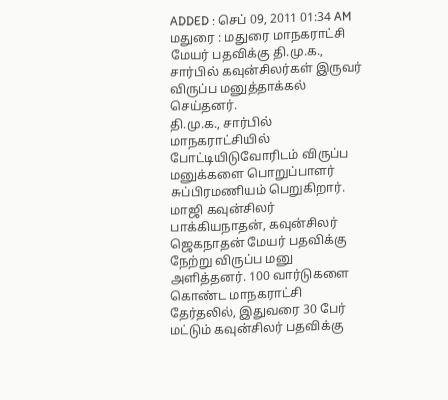ADDED : செப் 09, 2011 01:34 AM
மதுரை : மதுரை மாநகராட்சி மேயர் பதவிக்கு தி.மு.க., சார்பில் கவுன்சிலர்கள் இருவர் விருப்ப மனுத்தாக்கல் செய்தனர்.
தி.மு.க., சார்பில் மாநகராட்சியில் போட்டியிடுவோரிடம் விருப்ப மனுக்களை பொறுப்பாளர் சுப்பிரமணியம் பெறுகிறார். மாஜி கவுன்சிலர் பாக்கியநாதன், கவுன்சிலர் ஜெகநாதன் மேயர் பதவிக்கு நேற்று விருப்ப மனு அளித்தனர். 100 வார்டுகளை கொண்ட மாநகராட்சி தேர்தலில், இதுவரை 30 பேர் மட்டும் கவுன்சிலர் பதவிக்கு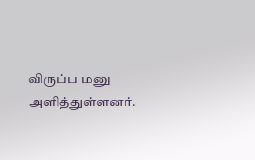விருப்ப மனு அளித்துள்ளனர்.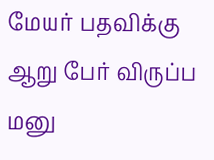மேயர் பதவிக்கு ஆறு பேர் விருப்ப மனு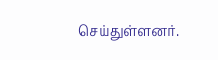செய்துள்ளனர்.